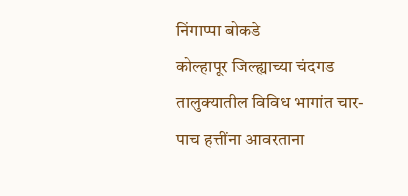निंगाप्पा बोकडे
कोल्हापूर जिल्ह्याच्या चंदगड तालुक्यातील विविध भागांत चार-पाच हत्तींना आवरताना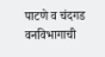पाटणे व चंदगड वनविभागाची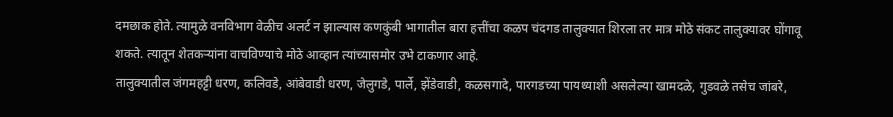दमछाक होते. त्यामुळे वनविभाग वेळीच अलर्ट न झाल्यास कणकुंबी भागातील बारा हत्तींचा कळप चंदगड तालुक्यात शिरला तर मात्र मोठे संकट तालुक्यावर घोंगावू शकते. त्यातून शेतकऱ्यांना वाचविण्याचे मोठे आव्हान त्यांच्यासमोर उभे टाकणार आहे.
तालुक्यातील जंगमहट्टी धरण, कलिवडे, आंबेवाडी धरण, जेलुगडे, पार्ले, झेंडेवाडी, कळसगादे, पारगडच्या पायथ्याशी असलेल्या खामदळे, गुडवळे तसेच जांबरे,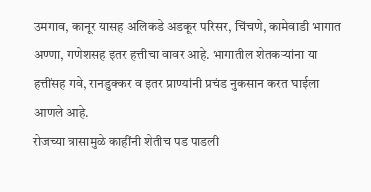उमगाव, कानूर यासह अलिकडे अडकूर परिसर, चिंचणे, कामेवाडी भागात अण्णा, गणेशसह इतर हत्तीचा वावर आहे. भागातील शेतकऱ्यांना या हत्तींसह गवे, रानडुक्कर व इतर प्राण्यांनी प्रचंड नुकसान करत घाईला आणले आहे.
रोजच्या त्रासामुळे काहींनी शेतीच पड पाडली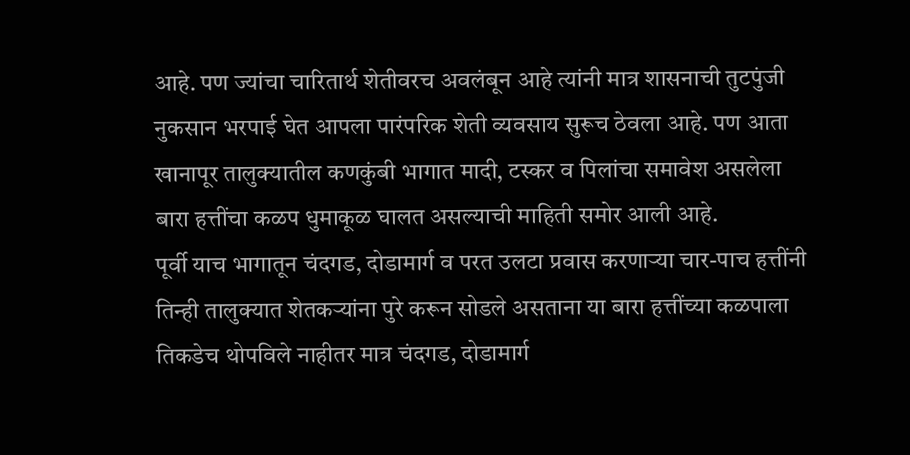आहे. पण ज्यांचा चारितार्थ शेतीवरच अवलंबून आहे त्यांनी मात्र शासनाची तुटपुंजी नुकसान भरपाई घेत आपला पारंपरिक शेती व्यवसाय सुरूच ठेवला आहे. पण आता खानापूर तालुक्यातील कणकुंबी भागात मादी, टस्कर व पिलांचा समावेश असलेला बारा हत्तींचा कळप धुमाकूळ घालत असल्याची माहिती समोर आली आहे.
पूर्वी याच भागातून चंदगड, दोडामार्ग व परत उलटा प्रवास करणाऱ्या चार-पाच हत्तींनी तिन्ही तालुक्यात शेतकऱ्यांना पुरे करून सोडले असताना या बारा हत्तींच्या कळपाला तिकडेच थोपविले नाहीतर मात्र चंदगड, दोडामार्ग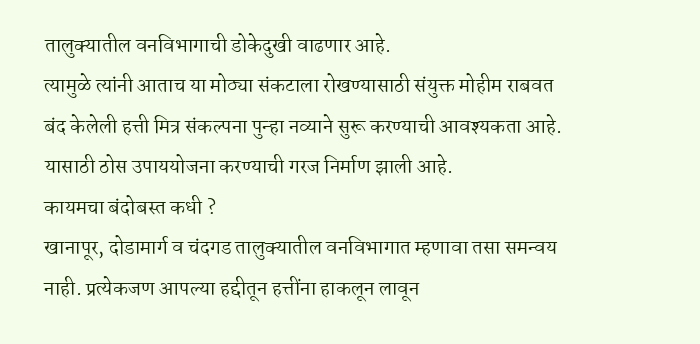तालुक्यातील वनविभागाची डोकेदुखी वाढणार आहे.
त्यामुळे त्यांनी आताच या मोठ्या संकटाला रोखण्यासाठी संयुक्त मोहीम राबवत बंद केलेली हत्ती मित्र संकल्पना पुन्हा नव्याने सुरू करण्याची आवश्यकता आहे. यासाठी ठोस उपाययोजना करण्याची गरज निर्माण झाली आहे.
कायमचा बंदोबस्त कधी ?
खानापूर, दोडामार्ग व चंदगड तालुक्यातील वनविभागात म्हणावा तसा समन्वय नाही. प्रत्येकजण आपल्या हद्दीतून हत्तींना हाकलून लावून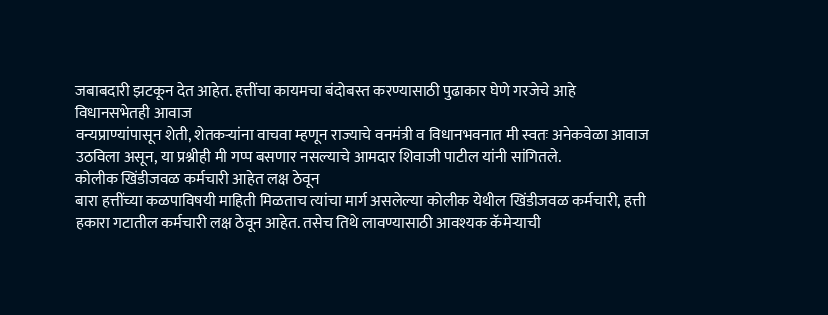जबाबदारी झटकून देत आहेत. हत्तींचा कायमचा बंदोबस्त करण्यासाठी पुढाकार घेणे गरजेचे आहे
विधानसभेतही आवाज
वन्यप्राण्यांपासून शेती, शेतकऱ्यांना वाचवा म्हणून राज्याचे वनमंत्री व विधानभवनात मी स्वतः अनेकवेळा आवाज उठविला असून, या प्रश्नीही मी गप्प बसणार नसल्याचे आमदार शिवाजी पाटील यांनी सांगितले.
कोलीक खिंडीजवळ कर्मचारी आहेत लक्ष ठेवून
बारा हत्तींच्या कळपाविषयी माहिती मिळताच त्यांचा मार्ग असलेल्या कोलीक येथील खिंडीजवळ कर्मचारी, हत्ती हकारा गटातील कर्मचारी लक्ष ठेवून आहेत. तसेच तिथे लावण्यासाठी आवश्यक कॅमेऱ्याची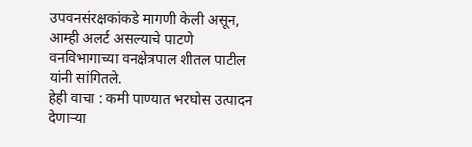उपवनसंरक्षकांकडे मागणी केली असून, आम्ही अलर्ट असल्याचे पाटणे वनविभागाच्या वनक्षेत्रपाल शीतल पाटील यांनी सांगितले.
हेही वाचा : कमी पाण्यात भरघोस उत्पादन देणाऱ्या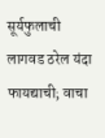सूर्यफुलाची लागवड ठरेल यंदा फायद्याची; वाचा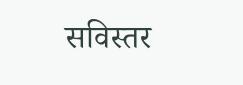सविस्तर